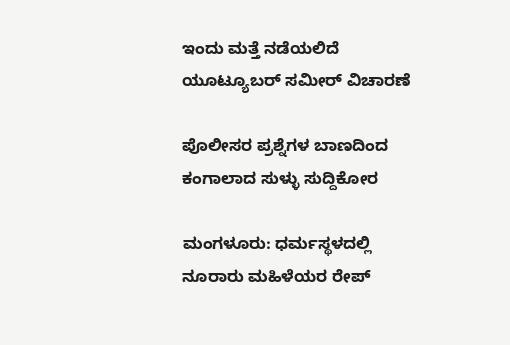ಇಂದು ಮತ್ತೆ ನಡೆಯಲಿದೆ ಯೂಟ್ಯೂಬರ್‌ ಸಮೀರ್‌ ವಿಚಾರಣೆ

ಪೊಲೀಸರ ಪ್ರಶ್ನೆಗಳ ಬಾಣದಿಂದ ಕಂಗಾಲಾದ ಸುಳ್ಳು ಸುದ್ದಿಕೋರ

ಮಂಗಳೂರು: ಧರ್ಮಸ್ಥಳದಲ್ಲಿ ನೂರಾರು ಮಹಿಳೆಯರ ರೇಪ್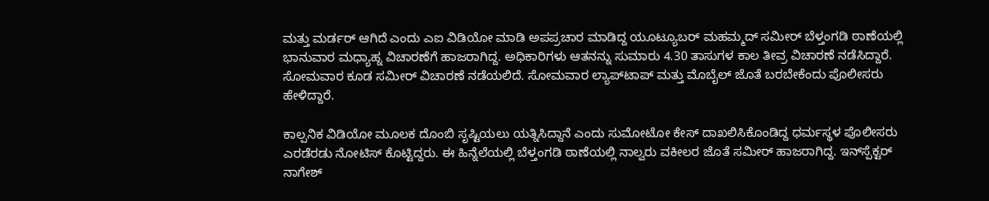ಮತ್ತು ಮರ್ಡರ್ ಆಗಿದೆ ಎಂದು ಎಐ ವಿಡಿಯೋ ಮಾಡಿ ಅಪಪ್ರಚಾರ ಮಾಡಿದ್ದ ಯೂಟ್ಯೂಬರ್‌ ಮಹಮ್ಮದ್‌ ಸಮೀರ್ ಬೆಳ್ತಂಗಡಿ ಠಾಣೆಯಲ್ಲಿ ಭಾನುವಾರ ಮಧ್ಯಾಹ್ನ ವಿಚಾರಣೆಗೆ ಹಾಜರಾಗಿದ್ದ. ಅಧಿಕಾರಿಗಳು ಆತನನ್ನು ಸುಮಾರು 4.30 ತಾಸುಗಳ ಕಾಲ ತೀವ್ರ ವಿಚಾರಣೆ ನಡೆಸಿದ್ದಾರೆ. ಸೋಮವಾರ ಕೂಡ ಸಮೀರ್‌ ವಿಚಾರಣೆ ನಡೆಯಲಿದೆ. ಸೋಮವಾರ ಲ್ಯಾಪ್‌ಟಾಪ್‌ ಮತ್ತು ಮೊಬೈಲ್‌ ಜೊತೆ ಬರಬೇಕೆಂದು ಪೊಲೀಸರು ಹೇಳಿದ್ದಾರೆ.

ಕಾಲ್ಪನಿಕ ವಿಡಿಯೋ ಮೂಲಕ ದೊಂಬಿ ಸೃಷ್ಟಿಯಲು ಯತ್ನಿಸಿದ್ದಾನೆ ಎಂದು ಸುಮೋಟೋ ಕೇಸ್ ದಾಖಲಿಸಿಕೊಂಡಿದ್ದ ಧರ್ಮಸ್ಥಳ ಪೊಲೀಸರು ಎರಡೆರಡು ನೋಟಿಸ್ ಕೊಟ್ಟಿದ್ದರು. ಈ ಹಿನ್ನೆಲೆಯಲ್ಲಿ ಬೆಳ್ತಂಗಡಿ ಠಾಣೆಯಲ್ಲಿ ನಾಲ್ವರು ವಕೀಲರ ಜೊತೆ ಸಮೀರ್‌ ಹಾಜರಾಗಿದ್ದ. ಇನ್‌ಸ್ಪೆಕ್ಟರ್‌ ನಾಗೇಶ್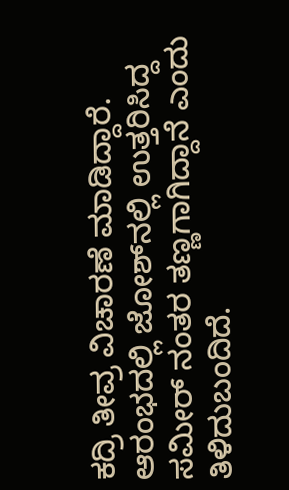ಕದ್ರಿ ತೀವ್ರ ವಿಚಾರಣೆ ಮಾಡಿದ್ದಾರೆ. ಆರಂಭದಲ್ಲಿ ಜೋಶ್‌ನಲ್ಲಿ ಉತ್ತರಿಸಿದ್ದ ಸಮೀರ್ ನಂತರ ತಣ್ಣಗಾಗಿದ್ದಾನೆ ಎಂದು ತಿಳಿದುಬಂದಿದೆ.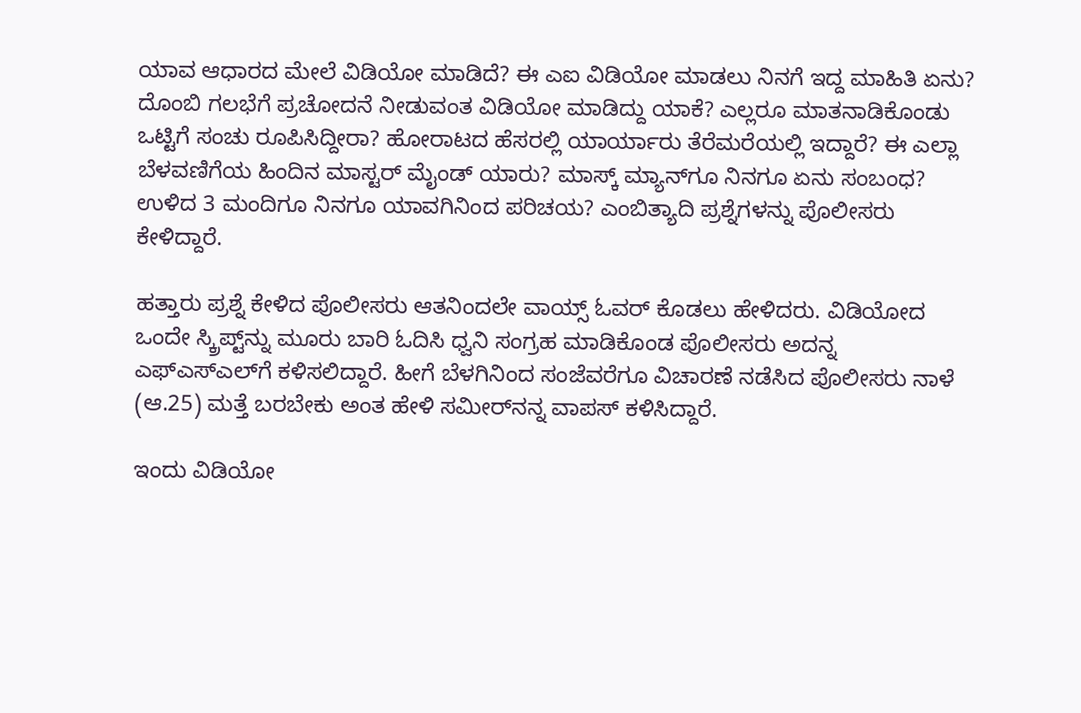ಯಾವ ಆಧಾರದ ಮೇಲೆ ವಿಡಿಯೋ ಮಾಡಿದೆ? ಈ ಎಐ ವಿಡಿಯೋ ಮಾಡಲು ನಿನಗೆ ಇದ್ದ ಮಾಹಿತಿ ಏನು? ದೊಂಬಿ ಗಲಭೆಗೆ ಪ್ರಚೋದನೆ ನೀಡುವಂತ ವಿಡಿಯೋ ಮಾಡಿದ್ದು ಯಾಕೆ? ಎಲ್ಲರೂ ಮಾತನಾಡಿಕೊಂಡು ಒಟ್ಟಿಗೆ ಸಂಚು ರೂಪಿಸಿದ್ದೀರಾ? ಹೋರಾಟದ ಹೆಸರಲ್ಲಿ ಯಾರ್ಯಾರು ತೆರೆಮರೆಯಲ್ಲಿ ಇದ್ದಾರೆ? ಈ ಎಲ್ಲಾ ಬೆಳವಣಿಗೆಯ ಹಿಂದಿನ ಮಾಸ್ಟರ್ ಮೈಂಡ್ ಯಾರು? ಮಾಸ್ಕ್ ಮ್ಯಾನ್‍ಗೂ ನಿನಗೂ ಏನು ಸಂಬಂಧ? ಉಳಿದ 3 ಮಂದಿಗೂ ನಿನಗೂ ಯಾವಗಿನಿಂದ ಪರಿಚಯ? ಎಂಬಿತ್ಯಾದಿ ಪ್ರಶ್ನೆಗಳನ್ನು ಪೊಲೀಸರು ಕೇಳಿದ್ದಾರೆ.

ಹತ್ತಾರು ಪ್ರಶ್ನೆ ಕೇಳಿದ ಪೊಲೀಸರು ಆತನಿಂದಲೇ ವಾಯ್ಸ್‌ ಓವರ್‌ ಕೊಡಲು ಹೇಳಿದರು. ವಿಡಿಯೋದ ಒಂದೇ ಸ್ಕ್ರಿಪ್ಟ್‌ನ್ನು ಮೂರು ಬಾರಿ ಓದಿಸಿ ಧ್ವನಿ ಸಂಗ್ರಹ ಮಾಡಿಕೊಂಡ ಪೊಲೀಸರು ಅದನ್ನ ಎಫ್ಎಸ್‌ಎಲ್‌ಗೆ ಕಳಿಸಲಿದ್ದಾರೆ. ಹೀಗೆ ಬೆಳಗಿನಿಂದ ಸಂಜೆವರೆಗೂ ವಿಚಾರಣೆ ನಡೆಸಿದ ಪೊಲೀಸರು ನಾಳೆ (ಆ.25) ಮತ್ತೆ ಬರಬೇಕು ಅಂತ ಹೇಳಿ ಸಮೀರ್‌ನನ್ನ ವಾಪಸ್‌ ಕಳಿಸಿದ್ದಾರೆ.

ಇಂದು ವಿಡಿಯೋ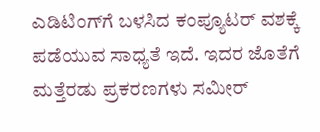ಎಡಿಟಿಂಗ್‌ಗೆ ಬಳಸಿದ ಕಂಪ್ಯೂಟರ್ ವಶಕ್ಕೆ ಪಡೆಯುವ ಸಾಧ್ಯತೆ ಇದೆ. ಇದರ ಜೊತೆಗೆ ಮತ್ತೆರಡು ಪ್ರಕರಣಗಳು ಸಮೀರ್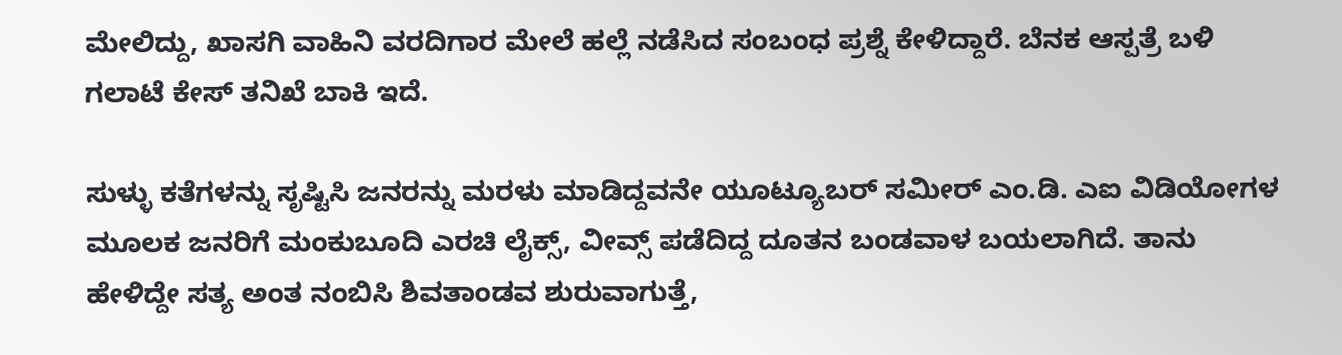ಮೇಲಿದ್ದು, ಖಾಸಗಿ ವಾಹಿನಿ ವರದಿಗಾರ ಮೇಲೆ ಹಲ್ಲೆ ನಡೆಸಿದ ಸಂಬಂಧ ಪ್ರಶ್ನೆ ಕೇಳಿದ್ದಾರೆ. ಬೆನಕ ಆಸ್ಪತ್ರೆ ಬಳಿ ಗಲಾಟೆ ಕೇಸ್ ತನಿಖೆ ಬಾಕಿ ಇದೆ.

ಸುಳ್ಳು ಕತೆಗಳನ್ನು ಸೃಷ್ಟಿಸಿ ಜನರನ್ನು ಮರಳು ಮಾಡಿದ್ದವನೇ ಯೂಟ್ಯೂಬರ್ ಸಮೀರ್ ಎಂ.ಡಿ. ಎಐ ವಿಡಿಯೋಗಳ ಮೂಲಕ ಜನರಿಗೆ ಮಂಕುಬೂದಿ ಎರಚಿ ಲೈಕ್ಸ್, ವೀವ್ಸ್ ಪಡೆದಿದ್ದ ದೂತನ ಬಂಡವಾಳ ಬಯಲಾಗಿದೆ. ತಾನು ಹೇಳಿದ್ದೇ ಸತ್ಯ ಅಂತ ನಂಬಿಸಿ ಶಿವತಾಂಡವ ಶುರುವಾಗುತ್ತೆ,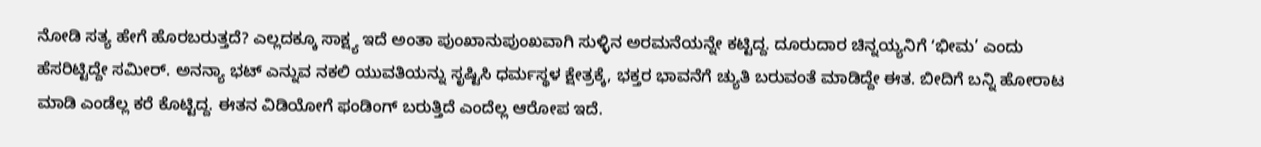ನೋಡಿ ಸತ್ಯ ಹೇಗೆ ಹೊರಬರುತ್ತದೆ? ಎಲ್ಲದಕ್ಕೂ ಸಾಕ್ಷ್ಯ ಇದೆ ಅಂತಾ ಪುಂಖಾನುಪುಂಖವಾಗಿ ಸುಳ್ಳಿನ ಅರಮನೆಯನ್ನೇ ಕಟ್ಟಿದ್ದ. ದೂರುದಾರ ಚಿನ್ನಯ್ಯನಿಗೆ ʻಭೀಮ’ ಎಂದು ಹೆಸರಿಟ್ಟಿದ್ದೇ ಸಮೀರ್. ಅನನ್ಯಾ ಭಟ್ ಎನ್ನುವ ನಕಲಿ ಯುವತಿಯನ್ನು ಸೃಷ್ಟಿಸಿ ಧರ್ಮಸ್ಥಳ ಕ್ಷೇತ್ರಕ್ಕೆ, ಭಕ್ತರ ಭಾವನೆಗೆ ಚ್ಯುತಿ ಬರುವಂತೆ ಮಾಡಿದ್ದೇ ಈತ. ಬೀದಿಗೆ ಬನ್ನಿ ಹೋರಾಟ ಮಾಡಿ ಎಂಡೆಲ್ಲ ಕರೆ ಕೊಟ್ಟಿದ್ದ. ಈತನ ವಿಡಿಯೋಗೆ ಫಂಡಿಂಗ್ ಬರುತ್ತಿದೆ ಎಂದೆಲ್ಲ ಆರೋಪ ಇದೆ.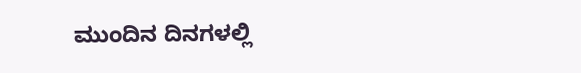ಮುಂದಿನ ದಿನಗಳಲ್ಲಿ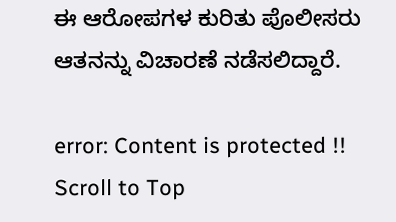ಈ ಆರೋಪಗಳ ಕುರಿತು ಪೊಲೀಸರು ಆತನನ್ನು ವಿಚಾರಣೆ ನಡೆಸಲಿದ್ದಾರೆ.

error: Content is protected !!
Scroll to Top